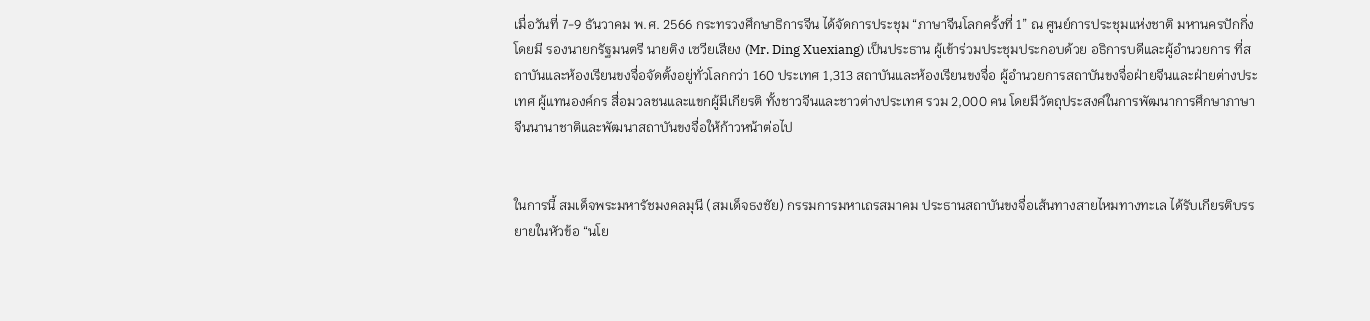เมื่อวันที่ 7-9 ธันวาคม พ.ศ. 2566 กระทรวงศึกษาธิการจีน ได้จัดการประชุม “ภาษาจีนโลกครั้งที่ 1” ณ ศูนย์การประชุมแห่งชาติ มหานครปักกิ่ง โดยมี รองนายกรัฐมนตรี นายติง เซวียเสียง (Mr. Ding Xuexiang) เป็นประธาน ผู้เข้าร่วมประชุมประกอบด้วย อธิการบดีและผู้อำนวยการ ที่สถาบันและห้องเรียนขงจื่อจัดตั้งอยู่ทั่วโลกกว่า 160 ประเทศ 1,313 สถาบันและห้องเรียนขงจื่อ ผู้อำนวยการสถาบันขงจื่อฝ่ายจีนและฝ่ายต่างประเทศ ผู้แทนองค์กร สื่อมวลชนและแขกผู้มีเกียรติ ทั้งชาวจีนและชาวต่างประเทศ รวม 2,000 คน โดยมีวัตถุประสงค์ในการพัฒนาการศึกษาภาษาจีนนานาชาติและพัฒนาสถาบันขงจื่อให้ก้าวหน้าต่อไป


ในการนี้ สมเด็จพระมหารัชมงคลมุนี (สมเด็จธงชัย) กรรมการมหาเถรสมาคม ประธานสถาบันขงจื่อเส้นทางสายไหมทางทะเล ได้รับเกียรติบรรยายในหัวข้อ “นโย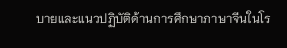บายและแนวปฏิบัติด้านการศึกษาภาษาจีนในโร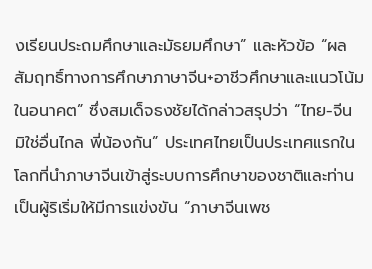งเรียนประถมศึกษาและมัธยมศึกษา” และหัวข้อ “ผลสัมฤทธิ์ทางการศึกษาภาษาจีน+อาชีวศึกษาและแนวโน้มในอนาคต” ซึ่งสมเด็จธงชัยได้กล่าวสรุปว่า “ไทย-จีน มิใช่อื่นไกล พี่น้องกัน” ประเทศไทยเป็นประเทศแรกในโลกที่นำภาษาจีนเข้าสู่ระบบการศึกษาของชาติและท่านเป็นผู้ริเริ่มให้มีการแข่งขัน “ภาษาจีนเพช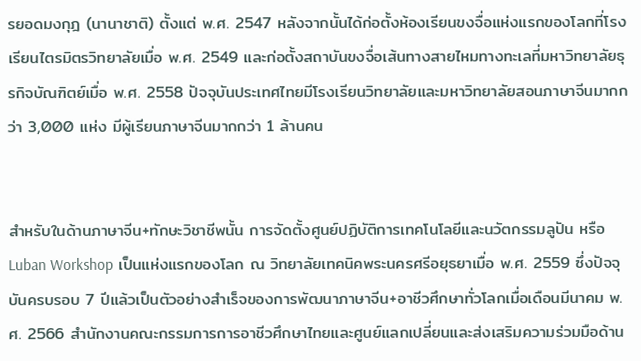รยอดมงกุฎ (นานาชาติ) ตั้งแต่ พ.ศ. 2547 หลังจากนั้นได้ก่อตั้งห้องเรียนขงจื่อแห่งแรกของโลกที่โรงเรียนไตรมิตรวิทยาลัยเมื่อ พ.ศ. 2549 และก่อตั้งสถาบันขงจื่อเส้นทางสายไหมทางทะเลที่มหาวิทยาลัยธุรกิจบัณฑิตย์เมื่อ พ.ศ. 2558 ปัจจุบันประเทศไทยมีโรงเรียนวิทยาลัยและมหาวิทยาลัยสอนภาษาจีนมากกว่า 3,000 แห่ง มีผู้เรียนภาษาจีนมากกว่า 1 ล้านคน


สำหรับในด้านภาษาจีน+ทักษะวิชาชีพนั้น การจัดตั้งศูนย์ปฏิบัติการเทคโนโลยีและนวัตกรรมลูปัน หรือ Luban Workshop เป็นแห่งแรกของโลก ณ วิทยาลัยเทคนิคพระนครศรีอยุธยาเมื่อ พ.ศ. 2559 ซึ่งปัจจุบันครบรอบ 7 ปีแล้วเป็นตัวอย่างสำเร็จของการพัฒนาภาษาจีน+อาชีวศึกษาทั่วโลกเมื่อเดือนมีนาคม พ.ศ. 2566 สำนักงานคณะกรรมการการอาชีวศึกษาไทยและศูนย์แลกเปลี่ยนและส่งเสริมความร่วมมือด้าน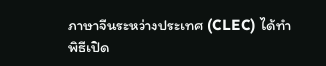ภาษาจีนระหว่างประเทศ (CLEC) ได้ทำพิธีเปิด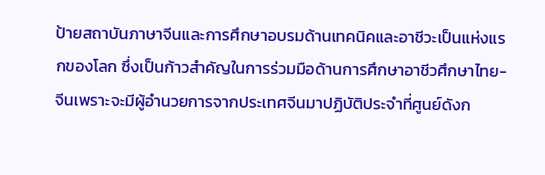ป้ายสถาบันภาษาจีนและการศึกษาอบรมด้านเทคนิคและอาชีวะเป็นแห่งแรกของโลก ซึ่งเป็นก้าวสำคัญในการร่วมมือด้านการศึกษาอาชีวศึกษาไทย-จีนเพราะจะมีผู้อำนวยการจากประเทศจีนมาปฏิบัติประจำที่ศูนย์ดังก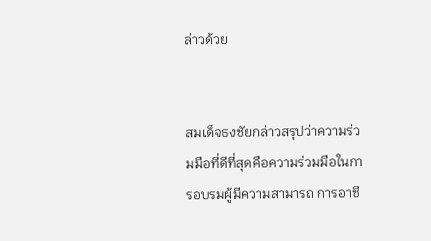ล่าวด้วย


สมเด็จธงชัยกล่าวสรุปว่าความร่วมมือที่ดีที่สุดคือความร่วมมือในการอบรมผู้มีความสามารถ การอาชี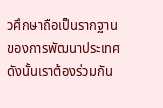วศึกษาถือเป็นรากฐานของการพัฒนาประเทศ ดังนั้นเราต้องร่วมกัน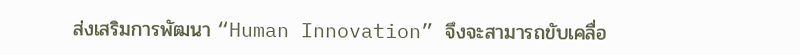ส่งเสริมการพัฒนา “Human Innovation” จึงจะสามารถขับเคลื่อ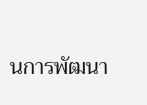นการพัฒนา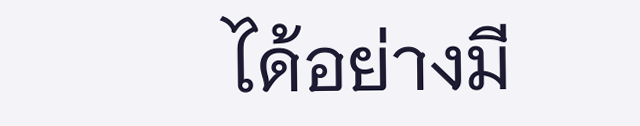ได้อย่างมี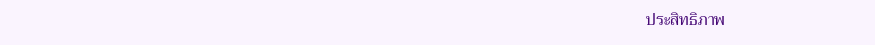ประสิทธิภาพ